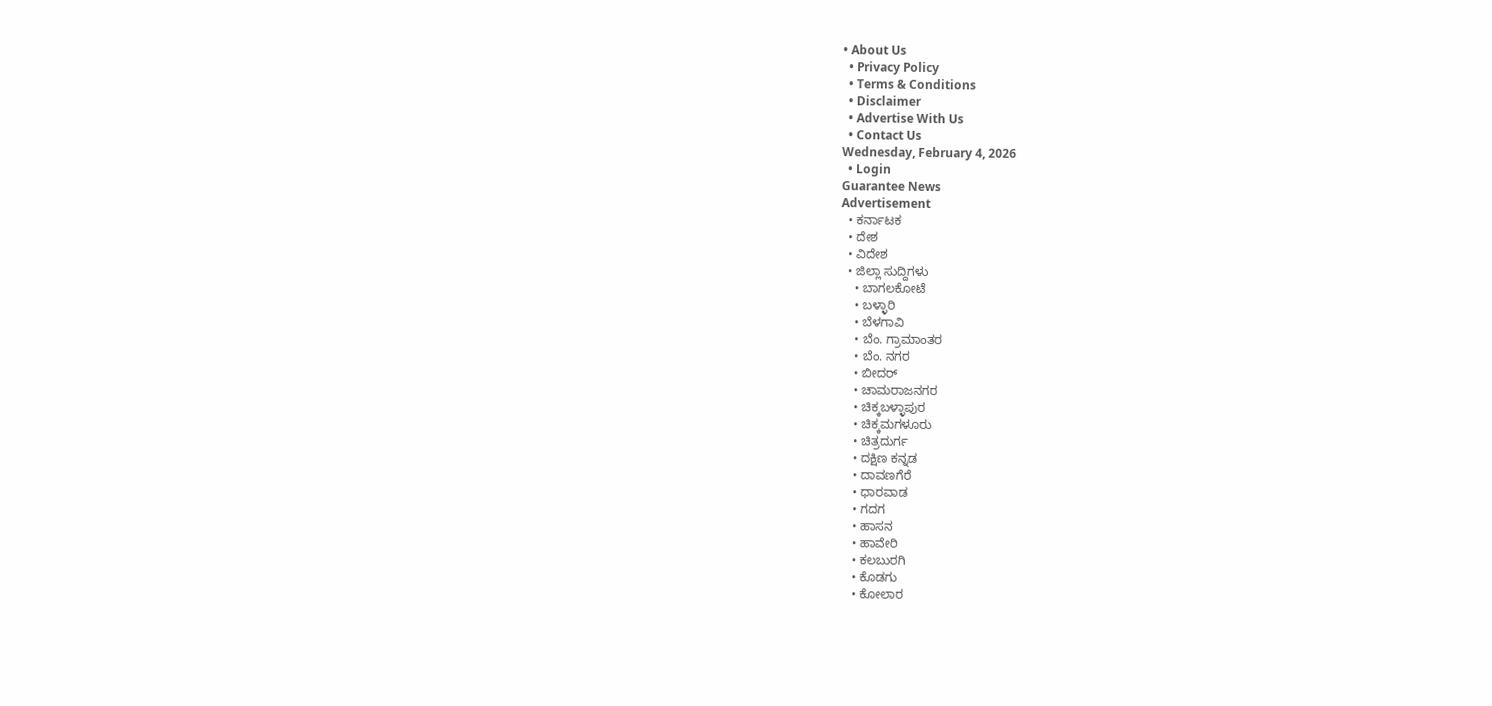• About Us
  • Privacy Policy
  • Terms & Conditions
  • Disclaimer
  • Advertise With Us
  • Contact Us
Wednesday, February 4, 2026
  • Login
Guarantee News
Advertisement
  • ಕರ್ನಾಟಕ
  • ದೇಶ
  • ವಿದೇಶ
  • ಜಿಲ್ಲಾ ಸುದ್ದಿಗಳು
    • ಬಾಗಲಕೋಟೆ
    • ಬಳ್ಳಾರಿ
    • ಬೆಳಗಾವಿ
    • ಬೆಂ. ಗ್ರಾಮಾಂತರ
    • ಬೆಂ. ನಗರ
    • ಬೀದರ್
    • ಚಾಮರಾಜನಗರ
    • ಚಿಕ್ಕಬಳ್ಳಾಪುರ
    • ಚಿಕ್ಕಮಗಳೂರು
    • ಚಿತ್ರದುರ್ಗ
    • ದಕ್ಷಿಣ ಕನ್ನಡ
    • ದಾವಣಗೆರೆ
    • ಧಾರವಾಡ
    • ಗದಗ
    • ಹಾಸನ
    • ಹಾವೇರಿ
    • ಕಲಬುರಗಿ
    • ಕೊಡಗು
    • ಕೋಲಾರ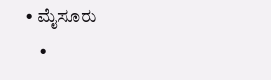• ಮೈಸೂರು
    •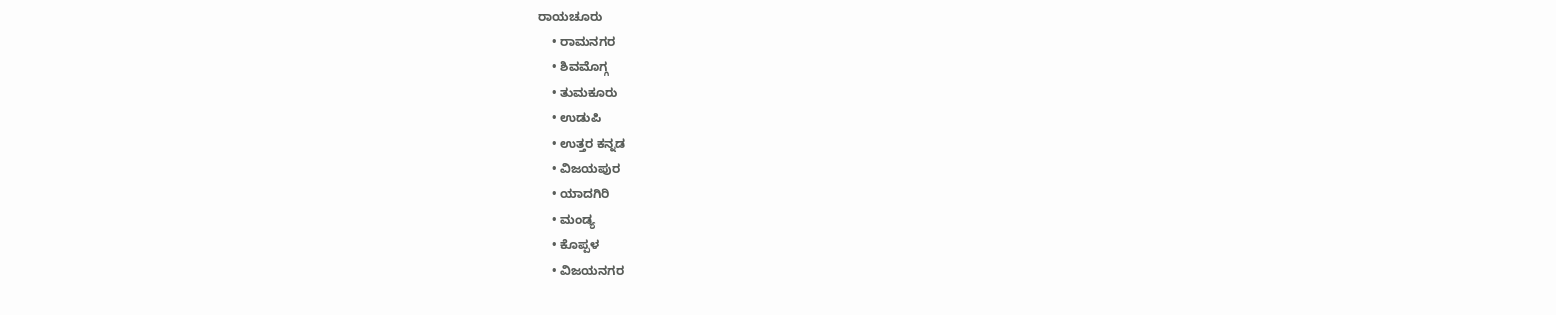ರಾಯಚೂರು
    • ರಾಮನಗರ
    • ಶಿವಮೊಗ್ಗ
    • ತುಮಕೂರು
    • ಉಡುಪಿ
    • ಉತ್ತರ ಕನ್ನಡ
    • ವಿಜಯಪುರ
    • ಯಾದಗಿರಿ
    • ಮಂಡ್ಯ
    • ಕೊಪ್ಪಳ
    • ವಿಜಯನಗರ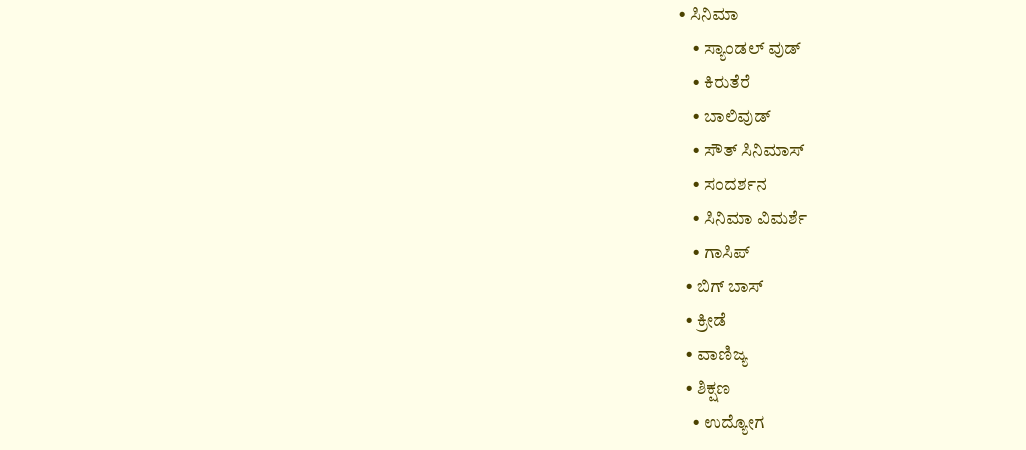• ಸಿನಿಮಾ
    • ಸ್ಯಾಂಡಲ್ ವುಡ್
    • ಕಿರುತೆರೆ
    • ಬಾಲಿವುಡ್
    • ಸೌತ್ ಸಿನಿಮಾಸ್
    • ಸಂದರ್ಶನ
    • ಸಿನಿಮಾ ವಿಮರ್ಶೆ
    • ಗಾಸಿಪ್
  • ಬಿಗ್ ಬಾಸ್
  • ಕ್ರೀಡೆ
  • ವಾಣಿಜ್ಯ
  • ಶಿಕ್ಷಣ
    • ಉದ್ಯೋಗ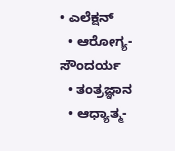• ಎಲೆಕ್ಷನ್
  • ಆರೋಗ್ಯ-ಸೌಂದರ್ಯ
  • ತಂತ್ರಜ್ಞಾನ
  • ಆಧ್ಯಾತ್ಮ-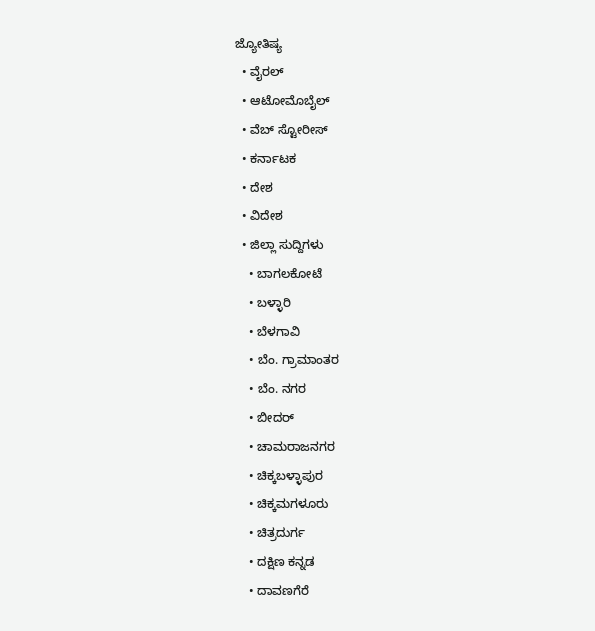ಜ್ಯೋತಿಷ್ಯ
  • ವೈರಲ್
  • ಆಟೋಮೊಬೈಲ್
  • ವೆಬ್ ಸ್ಟೋರೀಸ್
  • ಕರ್ನಾಟಕ
  • ದೇಶ
  • ವಿದೇಶ
  • ಜಿಲ್ಲಾ ಸುದ್ದಿಗಳು
    • ಬಾಗಲಕೋಟೆ
    • ಬಳ್ಳಾರಿ
    • ಬೆಳಗಾವಿ
    • ಬೆಂ. ಗ್ರಾಮಾಂತರ
    • ಬೆಂ. ನಗರ
    • ಬೀದರ್
    • ಚಾಮರಾಜನಗರ
    • ಚಿಕ್ಕಬಳ್ಳಾಪುರ
    • ಚಿಕ್ಕಮಗಳೂರು
    • ಚಿತ್ರದುರ್ಗ
    • ದಕ್ಷಿಣ ಕನ್ನಡ
    • ದಾವಣಗೆರೆ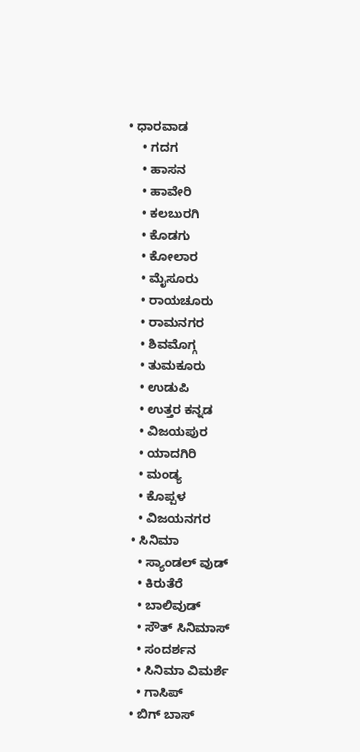• ಧಾರವಾಡ
    • ಗದಗ
    • ಹಾಸನ
    • ಹಾವೇರಿ
    • ಕಲಬುರಗಿ
    • ಕೊಡಗು
    • ಕೋಲಾರ
    • ಮೈಸೂರು
    • ರಾಯಚೂರು
    • ರಾಮನಗರ
    • ಶಿವಮೊಗ್ಗ
    • ತುಮಕೂರು
    • ಉಡುಪಿ
    • ಉತ್ತರ ಕನ್ನಡ
    • ವಿಜಯಪುರ
    • ಯಾದಗಿರಿ
    • ಮಂಡ್ಯ
    • ಕೊಪ್ಪಳ
    • ವಿಜಯನಗರ
  • ಸಿನಿಮಾ
    • ಸ್ಯಾಂಡಲ್ ವುಡ್
    • ಕಿರುತೆರೆ
    • ಬಾಲಿವುಡ್
    • ಸೌತ್ ಸಿನಿಮಾಸ್
    • ಸಂದರ್ಶನ
    • ಸಿನಿಮಾ ವಿಮರ್ಶೆ
    • ಗಾಸಿಪ್
  • ಬಿಗ್ ಬಾಸ್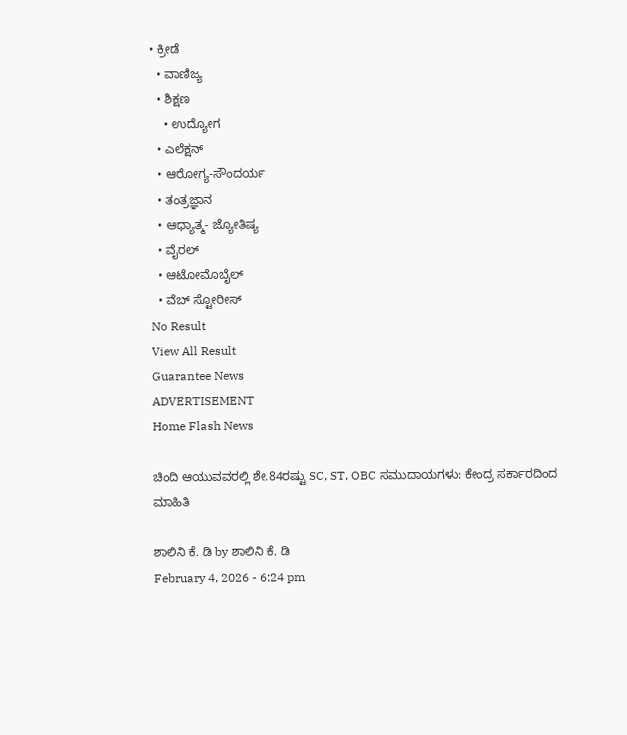• ಕ್ರೀಡೆ
  • ವಾಣಿಜ್ಯ
  • ಶಿಕ್ಷಣ
    • ಉದ್ಯೋಗ
  • ಎಲೆಕ್ಷನ್
  • ಆರೋಗ್ಯ-ಸೌಂದರ್ಯ
  • ತಂತ್ರಜ್ಞಾನ
  • ಆಧ್ಯಾತ್ಮ- ಜ್ಯೋತಿಷ್ಯ
  • ವೈರಲ್
  • ಆಟೋಮೊಬೈಲ್
  • ವೆಬ್ ಸ್ಟೋರೀಸ್
No Result
View All Result
Guarantee News
ADVERTISEMENT
Home Flash News

ಚಿಂದಿ ಆಯುವವರಲ್ಲಿ ಶೇ.84ರಷ್ಟು SC, ST, OBC ಸಮುದಾಯಗಳು: ಕೇಂದ್ರ ಸರ್ಕಾರದಿಂದ ಮಾಹಿತಿ

ಶಾಲಿನಿ ಕೆ. ಡಿ by ಶಾಲಿನಿ ಕೆ. ಡಿ
February 4, 2026 - 6:24 pm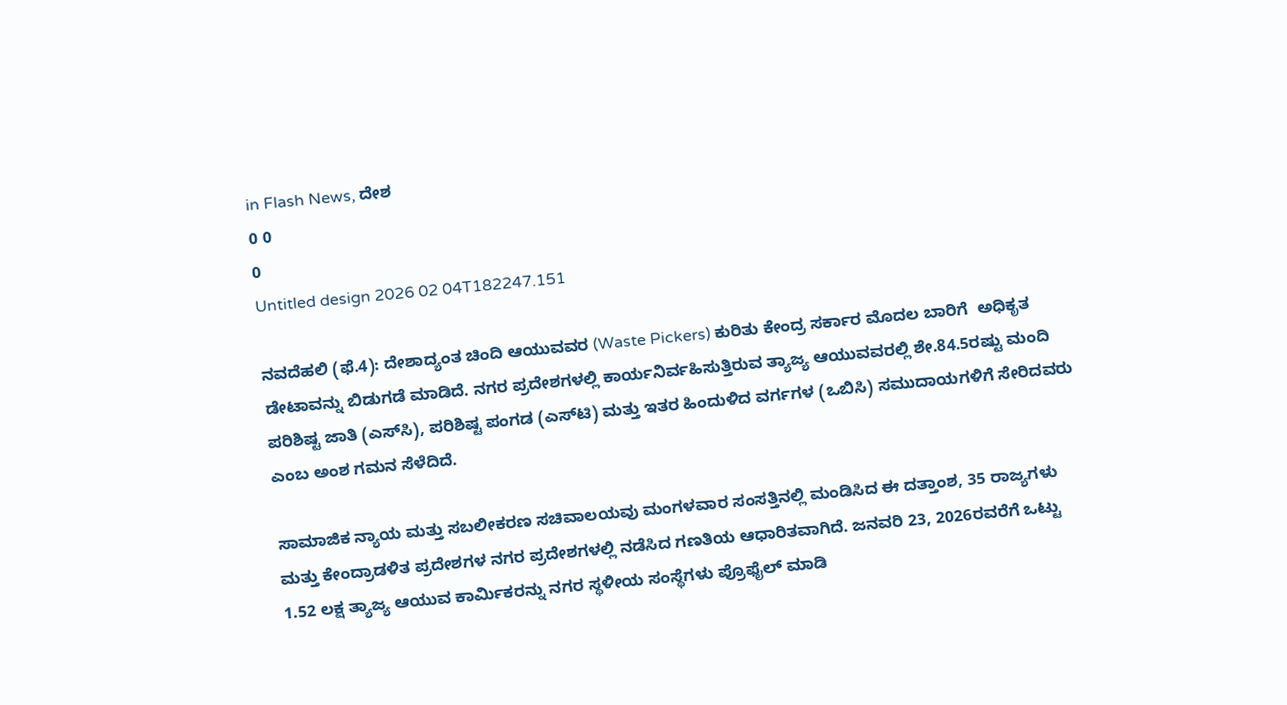in Flash News, ದೇಶ
0 0
0
Untitled design 2026 02 04T182247.151

ನವದೆಹಲಿ (ಫೆ.4): ದೇಶಾದ್ಯಂತ ಚಿಂದಿ ಆಯುವವರ (Waste Pickers) ಕುರಿತು ಕೇಂದ್ರ ಸರ್ಕಾರ ಮೊದಲ ಬಾರಿಗೆ  ಅಧಿಕೃತ ಡೇಟಾವನ್ನು ಬಿಡುಗಡೆ ಮಾಡಿದೆ. ನಗರ ಪ್ರದೇಶಗಳಲ್ಲಿ ಕಾರ್ಯನಿರ್ವಹಿಸುತ್ತಿರುವ ತ್ಯಾಜ್ಯ ಆಯುವವರಲ್ಲಿ ಶೇ.84.5ರಷ್ಟು ಮಂದಿ ಪರಿಶಿಷ್ಟ ಜಾತಿ (ಎಸ್‌ಸಿ), ಪರಿಶಿಷ್ಟ ಪಂಗಡ (ಎಸ್‌ಟಿ) ಮತ್ತು ಇತರ ಹಿಂದುಳಿದ ವರ್ಗಗಳ (ಒಬಿಸಿ) ಸಮುದಾಯಗಳಿಗೆ ಸೇರಿದವರು ಎಂಬ ಅಂಶ ಗಮನ ಸೆಳೆದಿದೆ.

ಸಾಮಾಜಿಕ ನ್ಯಾಯ ಮತ್ತು ಸಬಲೀಕರಣ ಸಚಿವಾಲಯವು ಮಂಗಳವಾರ ಸಂಸತ್ತಿನಲ್ಲಿ ಮಂಡಿಸಿದ ಈ ದತ್ತಾಂಶ, 35 ರಾಜ್ಯಗಳು ಮತ್ತು ಕೇಂದ್ರಾಡಳಿತ ಪ್ರದೇಶಗಳ ನಗರ ಪ್ರದೇಶಗಳಲ್ಲಿ ನಡೆಸಿದ ಗಣತಿಯ ಆಧಾರಿತವಾಗಿದೆ. ಜನವರಿ 23, 2026ರವರೆಗೆ ಒಟ್ಟು 1.52 ಲಕ್ಷ ತ್ಯಾಜ್ಯ ಆಯುವ ಕಾರ್ಮಿಕರನ್ನು ನಗರ ಸ್ಥಳೀಯ ಸಂಸ್ಥೆಗಳು ಪ್ರೊಫೈಲ್ ಮಾಡಿ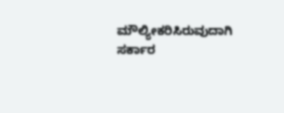ಮೌಲ್ಯೀಕರಿಸಿರುವುದಾಗಿ ಸರ್ಕಾರ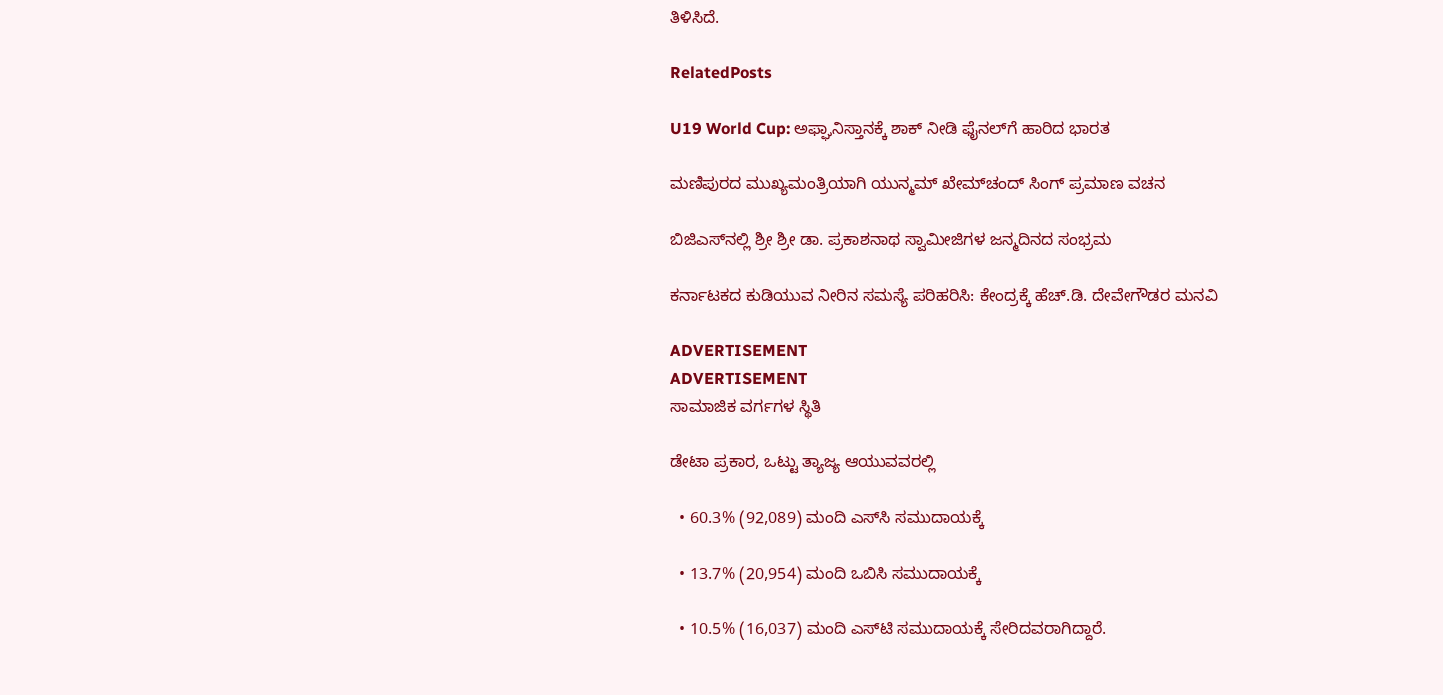ತಿಳಿಸಿದೆ.

RelatedPosts

U19 World Cup: ಅಫ್ಘಾನಿಸ್ತಾನಕ್ಕೆ ಶಾಕ್ ನೀಡಿ ಫೈನಲ್‌ಗೆ ಹಾರಿದ ಭಾರತ

ಮಣಿಪುರದ ಮುಖ್ಯಮಂತ್ರಿಯಾಗಿ ಯುನ್ಮಮ್‌ ಖೇಮ್‌ಚಂದ್ ಸಿಂಗ್ ಪ್ರಮಾಣ ವಚನ

ಬಿಜಿಎಸ್‌‌ನಲ್ಲಿ ಶ್ರೀ ಶ್ರೀ ಡಾ. ಪ್ರಕಾಶನಾಥ ಸ್ವಾಮೀಜಿಗಳ ಜನ್ಮದಿನದ ಸಂಭ್ರಮ

ಕರ್ನಾಟಕದ ಕುಡಿಯುವ ನೀರಿನ ಸಮಸ್ಯೆ ಪರಿಹರಿಸಿ: ಕೇಂದ್ರಕ್ಕೆ ಹೆಚ್.ಡಿ. ದೇವೇಗೌಡರ ಮನವಿ

ADVERTISEMENT
ADVERTISEMENT
ಸಾಮಾಜಿಕ ವರ್ಗಗಳ ಸ್ಥಿತಿ

ಡೇಟಾ ಪ್ರಕಾರ, ಒಟ್ಟು ತ್ಯಾಜ್ಯ ಆಯುವವರಲ್ಲಿ

  • 60.3% (92,089) ಮಂದಿ ಎಸ್‌ಸಿ ಸಮುದಾಯಕ್ಕೆ

  • 13.7% (20,954) ಮಂದಿ ಒಬಿಸಿ ಸಮುದಾಯಕ್ಕೆ

  • 10.5% (16,037) ಮಂದಿ ಎಸ್‌ಟಿ ಸಮುದಾಯಕ್ಕೆ ಸೇರಿದವರಾಗಿದ್ದಾರೆ.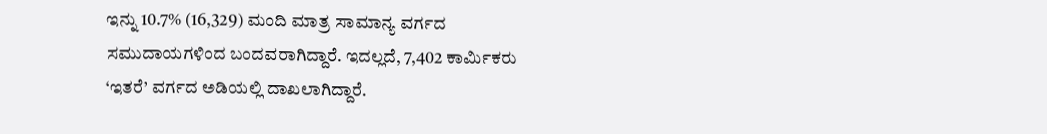ಇನ್ನು 10.7% (16,329) ಮಂದಿ ಮಾತ್ರ ಸಾಮಾನ್ಯ ವರ್ಗದ ಸಮುದಾಯಗಳಿಂದ ಬಂದವರಾಗಿದ್ದಾರೆ. ಇದಲ್ಲದೆ, 7,402 ಕಾರ್ಮಿಕರು ‘ಇತರೆ’ ವರ್ಗದ ಅಡಿಯಲ್ಲಿ ದಾಖಲಾಗಿದ್ದಾರೆ.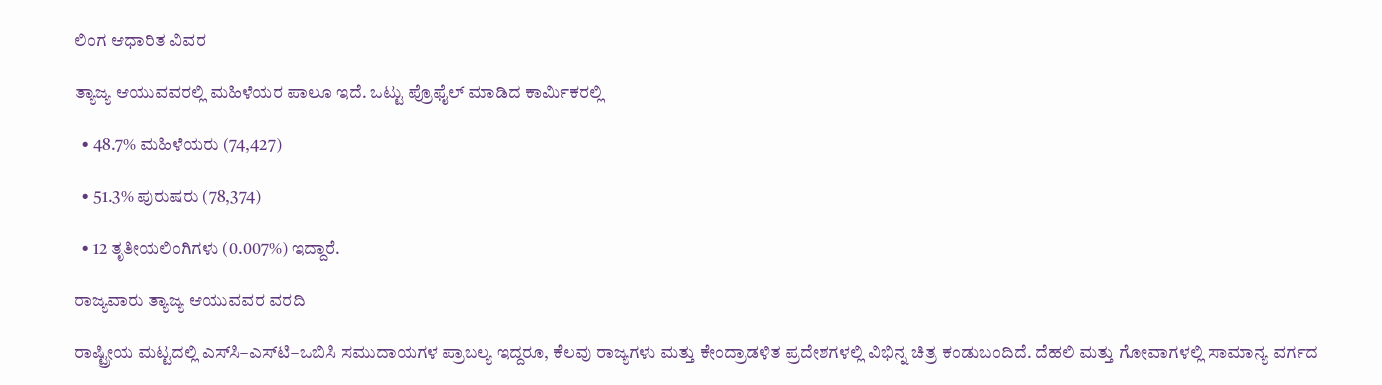ಲಿಂಗ ಆಧಾರಿತ ವಿವರ

ತ್ಯಾಜ್ಯ ಆಯುವವರಲ್ಲಿ ಮಹಿಳೆಯರ ಪಾಲೂ ಇದೆ. ಒಟ್ಟು ಪ್ರೊಫೈಲ್ ಮಾಡಿದ ಕಾರ್ಮಿಕರಲ್ಲಿ

  • 48.7% ಮಹಿಳೆಯರು (74,427)

  • 51.3% ಪುರುಷರು (78,374)

  • 12 ತೃತೀಯಲಿಂಗಿಗಳು (0.007%) ಇದ್ದಾರೆ.

ರಾಜ್ಯವಾರು ತ್ಯಾಜ್ಯ ಆಯುವವರ ವರದಿ

ರಾಷ್ಟ್ರೀಯ ಮಟ್ಟದಲ್ಲಿ ಎಸ್‌ಸಿ–ಎಸ್‌ಟಿ–ಒಬಿಸಿ ಸಮುದಾಯಗಳ ಪ್ರಾಬಲ್ಯ ಇದ್ದರೂ, ಕೆಲವು ರಾಜ್ಯಗಳು ಮತ್ತು ಕೇಂದ್ರಾಡಳಿತ ಪ್ರದೇಶಗಳಲ್ಲಿ ವಿಭಿನ್ನ ಚಿತ್ರ ಕಂಡುಬಂದಿದೆ. ದೆಹಲಿ ಮತ್ತು ಗೋವಾಗಳಲ್ಲಿ ಸಾಮಾನ್ಯ ವರ್ಗದ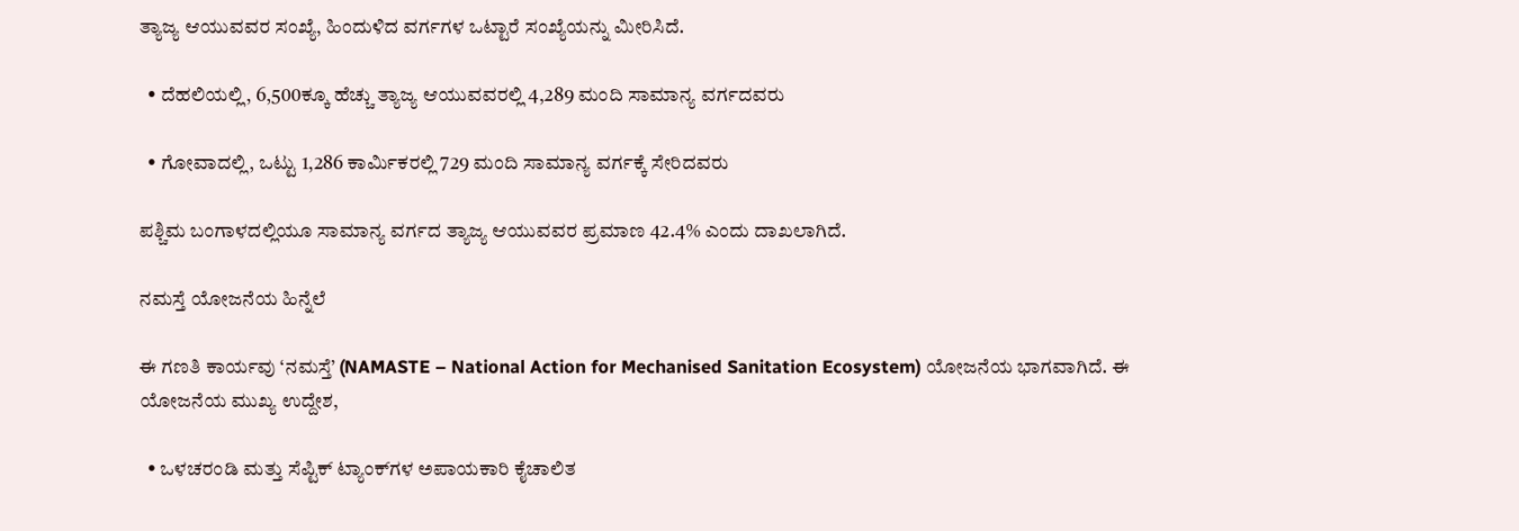ತ್ಯಾಜ್ಯ ಆಯುವವರ ಸಂಖ್ಯೆ, ಹಿಂದುಳಿದ ವರ್ಗಗಳ ಒಟ್ಟಾರೆ ಸಂಖ್ಯೆಯನ್ನು ಮೀರಿಸಿದೆ.

  • ದೆಹಲಿಯಲ್ಲಿ, 6,500ಕ್ಕೂ ಹೆಚ್ಚು ತ್ಯಾಜ್ಯ ಆಯುವವರಲ್ಲಿ 4,289 ಮಂದಿ ಸಾಮಾನ್ಯ ವರ್ಗದವರು

  • ಗೋವಾದಲ್ಲಿ, ಒಟ್ಟು 1,286 ಕಾರ್ಮಿಕರಲ್ಲಿ 729 ಮಂದಿ ಸಾಮಾನ್ಯ ವರ್ಗಕ್ಕೆ ಸೇರಿದವರು

ಪಶ್ಚಿಮ ಬಂಗಾಳದಲ್ಲಿಯೂ ಸಾಮಾನ್ಯ ವರ್ಗದ ತ್ಯಾಜ್ಯ ಆಯುವವರ ಪ್ರಮಾಣ 42.4% ಎಂದು ದಾಖಲಾಗಿದೆ.

ನಮಸ್ತೆ ಯೋಜನೆಯ ಹಿನ್ನೆಲೆ

ಈ ಗಣತಿ ಕಾರ್ಯವು ‘ನಮಸ್ತೆ’ (NAMASTE – National Action for Mechanised Sanitation Ecosystem) ಯೋಜನೆಯ ಭಾಗವಾಗಿದೆ. ಈ ಯೋಜನೆಯ ಮುಖ್ಯ ಉದ್ದೇಶ,

  • ಒಳಚರಂಡಿ ಮತ್ತು ಸೆಪ್ಟಿಕ್ ಟ್ಯಾಂಕ್‌ಗಳ ಅಪಾಯಕಾರಿ ಕೈಚಾಲಿತ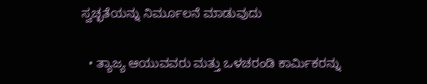ಸ್ವಚ್ಛತೆಯನ್ನು ನಿರ್ಮೂಲನೆ ಮಾಡುವುದು

  • ತ್ಯಾಜ್ಯ ಆಯುವವರು ಮತ್ತು ಒಳಚರಂಡಿ ಕಾರ್ಮಿಕರನ್ನು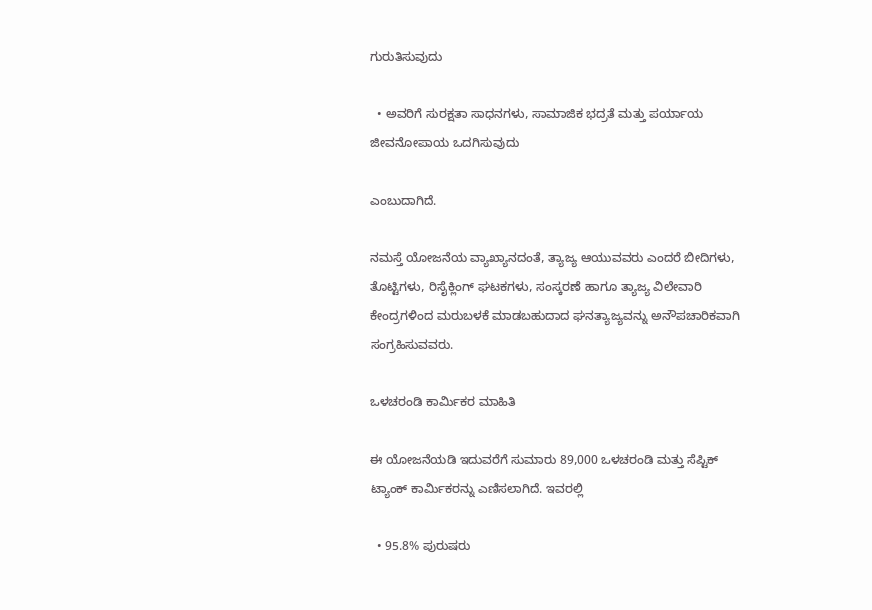ಗುರುತಿಸುವುದು

  • ಅವರಿಗೆ ಸುರಕ್ಷತಾ ಸಾಧನಗಳು, ಸಾಮಾಜಿಕ ಭದ್ರತೆ ಮತ್ತು ಪರ್ಯಾಯ ಜೀವನೋಪಾಯ ಒದಗಿಸುವುದು

ಎಂಬುದಾಗಿದೆ.

ನಮಸ್ತೆ ಯೋಜನೆಯ ವ್ಯಾಖ್ಯಾನದಂತೆ, ತ್ಯಾಜ್ಯ ಆಯುವವರು ಎಂದರೆ ಬೀದಿಗಳು, ತೊಟ್ಟಿಗಳು, ರಿಸೈಕ್ಲಿಂಗ್ ಘಟಕಗಳು, ಸಂಸ್ಕರಣೆ ಹಾಗೂ ತ್ಯಾಜ್ಯ ವಿಲೇವಾರಿ ಕೇಂದ್ರಗಳಿಂದ ಮರುಬಳಕೆ ಮಾಡಬಹುದಾದ ಘನತ್ಯಾಜ್ಯವನ್ನು ಅನೌಪಚಾರಿಕವಾಗಿ ಸಂಗ್ರಹಿಸುವವರು.

ಒಳಚರಂಡಿ ಕಾರ್ಮಿಕರ ಮಾಹಿತಿ

ಈ ಯೋಜನೆಯಡಿ ಇದುವರೆಗೆ ಸುಮಾರು 89,000 ಒಳಚರಂಡಿ ಮತ್ತು ಸೆಪ್ಟಿಕ್ ಟ್ಯಾಂಕ್ ಕಾರ್ಮಿಕರನ್ನು ಎಣಿಸಲಾಗಿದೆ. ಇವರಲ್ಲಿ

  • 95.8% ಪುರುಷರು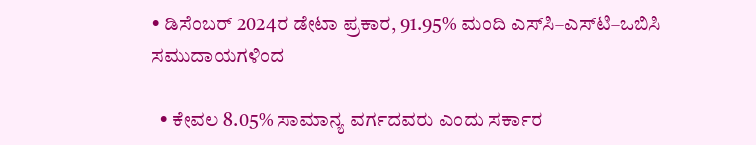• ಡಿಸೆಂಬರ್ 2024ರ ಡೇಟಾ ಪ್ರಕಾರ, 91.95% ಮಂದಿ ಎಸ್‌ಸಿ–ಎಸ್‌ಟಿ–ಒಬಿಸಿ ಸಮುದಾಯಗಳಿಂದ

  • ಕೇವಲ 8.05% ಸಾಮಾನ್ಯ ವರ್ಗದವರು ಎಂದು ಸರ್ಕಾರ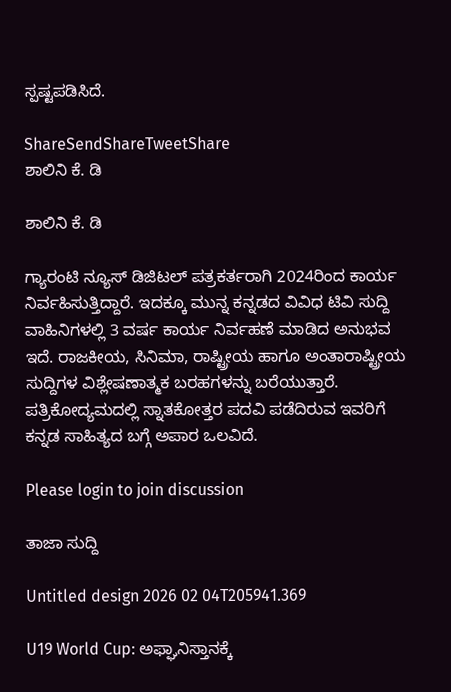ಸ್ಪಷ್ಟಪಡಿಸಿದೆ.

ShareSendShareTweetShare
ಶಾಲಿನಿ ಕೆ. ಡಿ

ಶಾಲಿನಿ ಕೆ. ಡಿ

ಗ್ಯಾರಂಟಿ ನ್ಯೂಸ್ ಡಿಜಿಟಲ್ ಪತ್ರಕರ್ತರಾಗಿ 2024ರಿಂದ ಕಾರ್ಯ ನಿರ್ವಹಿಸುತ್ತಿದ್ದಾರೆ. ಇದಕ್ಕೂ ಮುನ್ನ ಕನ್ನಡದ ವಿವಿಧ ಟಿವಿ ಸುದ್ದಿ ವಾಹಿನಿಗಳಲ್ಲಿ 3 ವರ್ಷ ಕಾರ್ಯ ನಿರ್ವಹಣೆ ಮಾಡಿದ ಅನುಭವ ಇದೆ. ರಾಜಕೀಯ, ಸಿನಿಮಾ, ರಾಷ್ಟ್ರೀಯ ಹಾಗೂ ಅಂತಾರಾಷ್ಟ್ರೀಯ ಸುದ್ದಿಗಳ ವಿಶ್ಲೇಷಣಾತ್ಮಕ ಬರಹಗಳನ್ನು ಬರೆಯುತ್ತಾರೆ. ಪತ್ರಿಕೋದ್ಯಮದಲ್ಲಿ ಸ್ನಾತಕೋತ್ತರ ಪದವಿ ಪಡೆದಿರುವ ಇವರಿಗೆ ಕನ್ನಡ ಸಾಹಿತ್ಯದ ಬಗ್ಗೆ ಅಪಾರ ಒಲವಿದೆ.

Please login to join discussion

ತಾಜಾ ಸುದ್ದಿ

Untitled design 2026 02 04T205941.369

U19 World Cup: ಅಫ್ಘಾನಿಸ್ತಾನಕ್ಕೆ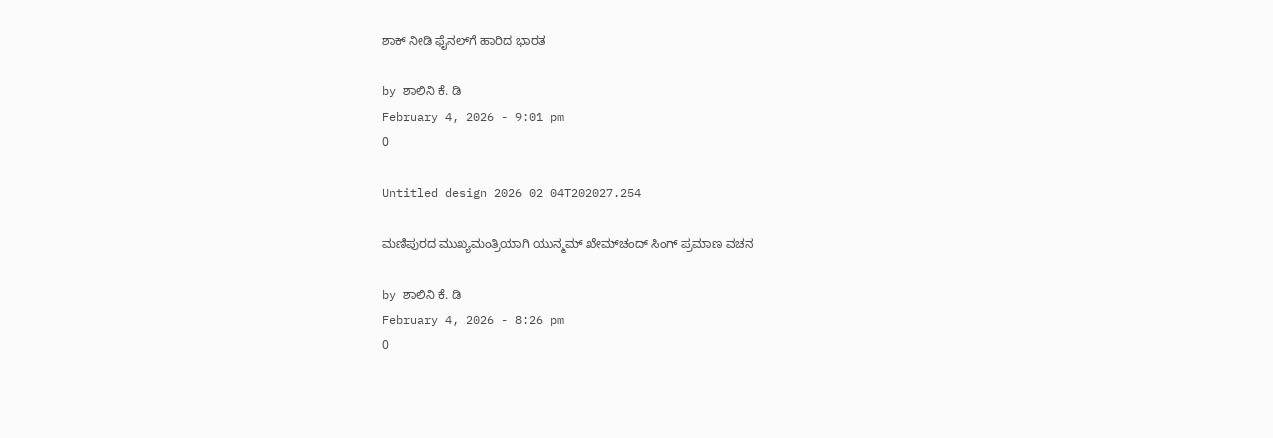ಶಾಕ್ ನೀಡಿ ಫೈನಲ್‌ಗೆ ಹಾರಿದ ಭಾರತ

by ಶಾಲಿನಿ ಕೆ. ಡಿ
February 4, 2026 - 9:01 pm
0

Untitled design 2026 02 04T202027.254

ಮಣಿಪುರದ ಮುಖ್ಯಮಂತ್ರಿಯಾಗಿ ಯುನ್ಮಮ್‌ ಖೇಮ್‌ಚಂದ್ ಸಿಂಗ್ ಪ್ರಮಾಣ ವಚನ

by ಶಾಲಿನಿ ಕೆ. ಡಿ
February 4, 2026 - 8:26 pm
0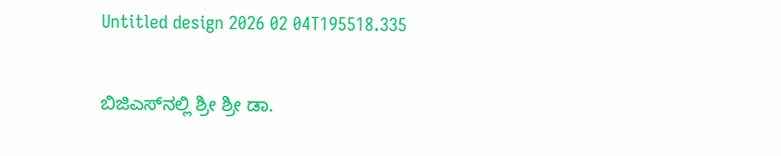Untitled design 2026 02 04T195518.335

ಬಿಜಿಎಸ್‌‌ನಲ್ಲಿ ಶ್ರೀ ಶ್ರೀ ಡಾ.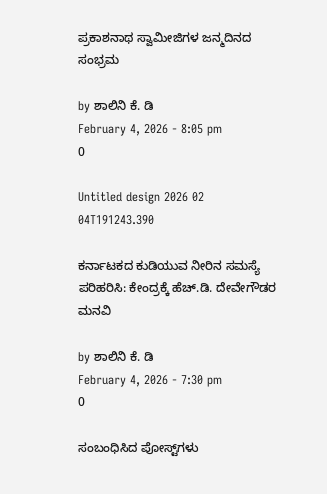ಪ್ರಕಾಶನಾಥ ಸ್ವಾಮೀಜಿಗಳ ಜನ್ಮದಿನದ ಸಂಭ್ರಮ

by ಶಾಲಿನಿ ಕೆ. ಡಿ
February 4, 2026 - 8:05 pm
0

Untitled design 2026 02 04T191243.390

ಕರ್ನಾಟಕದ ಕುಡಿಯುವ ನೀರಿನ ಸಮಸ್ಯೆ ಪರಿಹರಿಸಿ: ಕೇಂದ್ರಕ್ಕೆ ಹೆಚ್.ಡಿ. ದೇವೇಗೌಡರ ಮನವಿ

by ಶಾಲಿನಿ ಕೆ. ಡಿ
February 4, 2026 - 7:30 pm
0

ಸಂಬಂಧಿಸಿದ ಪೋಸ್ಟ್‌ಗಳು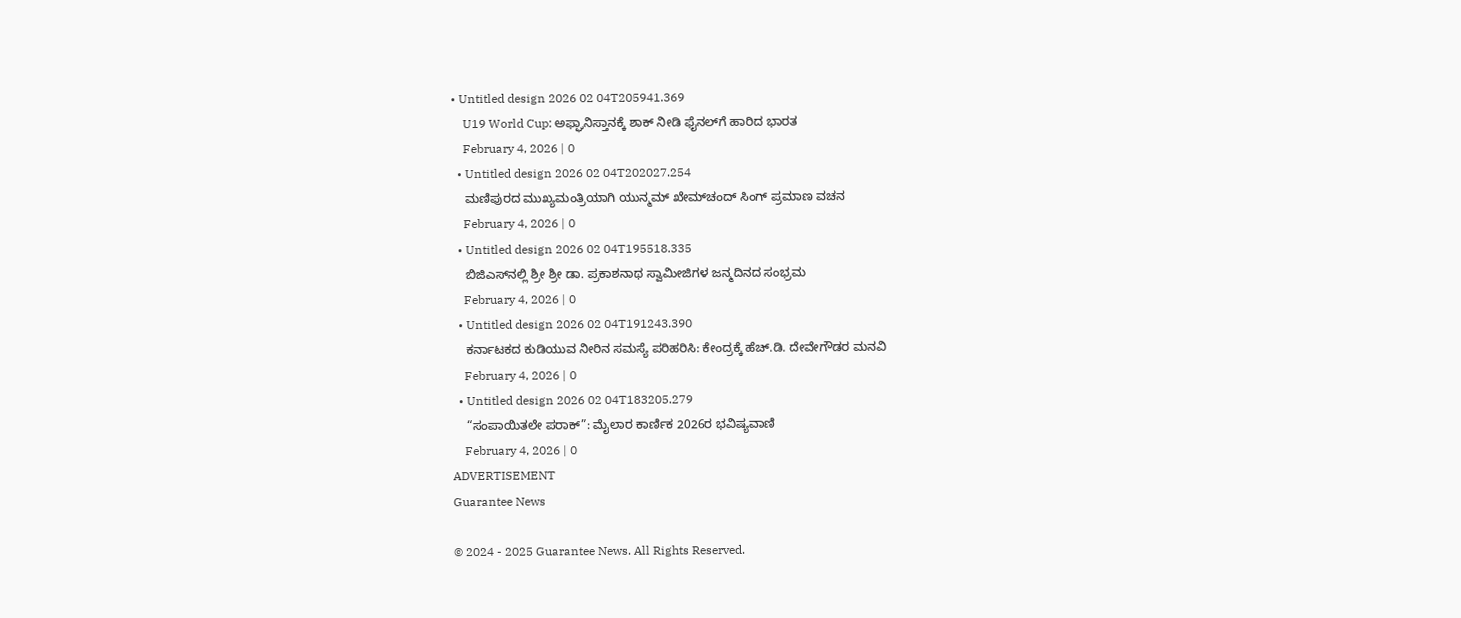• Untitled design 2026 02 04T205941.369
    U19 World Cup: ಅಫ್ಘಾನಿಸ್ತಾನಕ್ಕೆ ಶಾಕ್ ನೀಡಿ ಫೈನಲ್‌ಗೆ ಹಾರಿದ ಭಾರತ
    February 4, 2026 | 0
  • Untitled design 2026 02 04T202027.254
    ಮಣಿಪುರದ ಮುಖ್ಯಮಂತ್ರಿಯಾಗಿ ಯುನ್ಮಮ್‌ ಖೇಮ್‌ಚಂದ್ ಸಿಂಗ್ ಪ್ರಮಾಣ ವಚನ
    February 4, 2026 | 0
  • Untitled design 2026 02 04T195518.335
    ಬಿಜಿಎಸ್‌‌ನಲ್ಲಿ ಶ್ರೀ ಶ್ರೀ ಡಾ. ಪ್ರಕಾಶನಾಥ ಸ್ವಾಮೀಜಿಗಳ ಜನ್ಮದಿನದ ಸಂಭ್ರಮ
    February 4, 2026 | 0
  • Untitled design 2026 02 04T191243.390
    ಕರ್ನಾಟಕದ ಕುಡಿಯುವ ನೀರಿನ ಸಮಸ್ಯೆ ಪರಿಹರಿಸಿ: ಕೇಂದ್ರಕ್ಕೆ ಹೆಚ್.ಡಿ. ದೇವೇಗೌಡರ ಮನವಿ
    February 4, 2026 | 0
  • Untitled design 2026 02 04T183205.279
    “ಸಂಪಾಯಿತಲೇ ಪರಾಕ್”: ಮೈಲಾರ ಕಾರ್ಣಿಕ 2026ರ ಭವಿಷ್ಯವಾಣಿ
    February 4, 2026 | 0
ADVERTISEMENT
Guarantee News

© 2024 - 2025 Guarantee News. All Rights Reserved.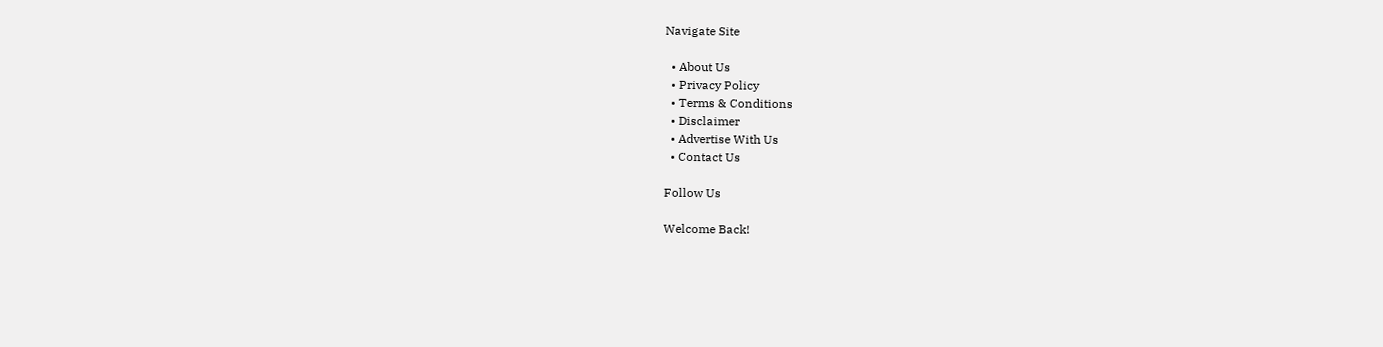Navigate Site

  • About Us
  • Privacy Policy
  • Terms & Conditions
  • Disclaimer
  • Advertise With Us
  • Contact Us

Follow Us

Welcome Back!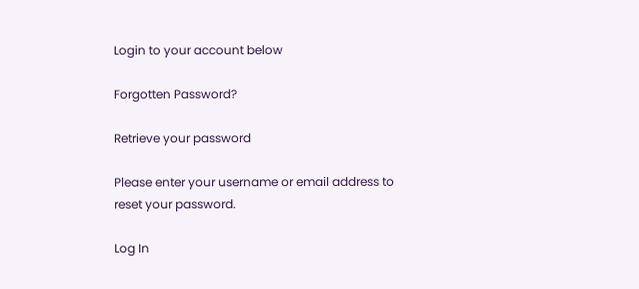Login to your account below

Forgotten Password?

Retrieve your password

Please enter your username or email address to reset your password.

Log In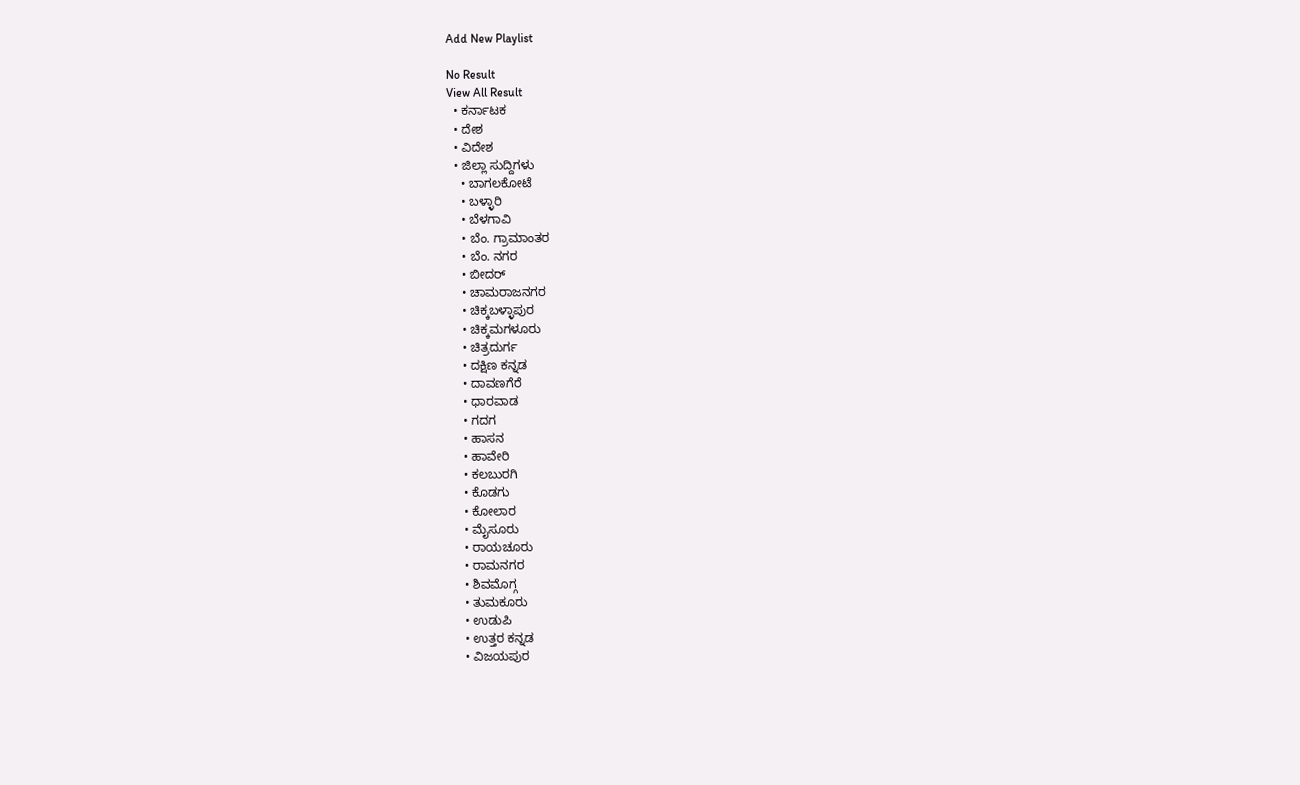Add New Playlist

No Result
View All Result
  • ಕರ್ನಾಟಕ
  • ದೇಶ
  • ವಿದೇಶ
  • ಜಿಲ್ಲಾ ಸುದ್ದಿಗಳು
    • ಬಾಗಲಕೋಟೆ
    • ಬಳ್ಳಾರಿ
    • ಬೆಳಗಾವಿ
    • ಬೆಂ. ಗ್ರಾಮಾಂತರ
    • ಬೆಂ. ನಗರ
    • ಬೀದರ್
    • ಚಾಮರಾಜನಗರ
    • ಚಿಕ್ಕಬಳ್ಳಾಪುರ
    • ಚಿಕ್ಕಮಗಳೂರು
    • ಚಿತ್ರದುರ್ಗ
    • ದಕ್ಷಿಣ ಕನ್ನಡ
    • ದಾವಣಗೆರೆ
    • ಧಾರವಾಡ
    • ಗದಗ
    • ಹಾಸನ
    • ಹಾವೇರಿ
    • ಕಲಬುರಗಿ
    • ಕೊಡಗು
    • ಕೋಲಾರ
    • ಮೈಸೂರು
    • ರಾಯಚೂರು
    • ರಾಮನಗರ
    • ಶಿವಮೊಗ್ಗ
    • ತುಮಕೂರು
    • ಉಡುಪಿ
    • ಉತ್ತರ ಕನ್ನಡ
    • ವಿಜಯಪುರ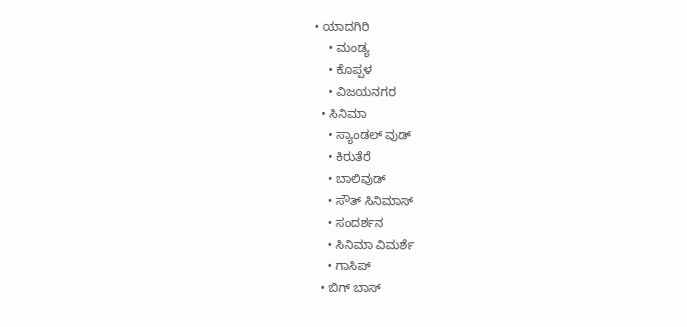• ಯಾದಗಿರಿ
    • ಮಂಡ್ಯ
    • ಕೊಪ್ಪಳ
    • ವಿಜಯನಗರ
  • ಸಿನಿಮಾ
    • ಸ್ಯಾಂಡಲ್ ವುಡ್
    • ಕಿರುತೆರೆ
    • ಬಾಲಿವುಡ್
    • ಸೌತ್ ಸಿನಿಮಾಸ್
    • ಸಂದರ್ಶನ
    • ಸಿನಿಮಾ ವಿಮರ್ಶೆ
    • ಗಾಸಿಪ್
  • ಬಿಗ್ ಬಾಸ್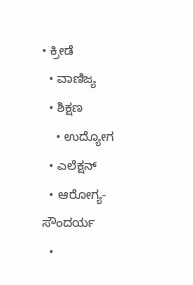• ಕ್ರೀಡೆ
  • ವಾಣಿಜ್ಯ
  • ಶಿಕ್ಷಣ
    • ಉದ್ಯೋಗ
  • ಎಲೆಕ್ಷನ್
  • ಆರೋಗ್ಯ-ಸೌಂದರ್ಯ
  •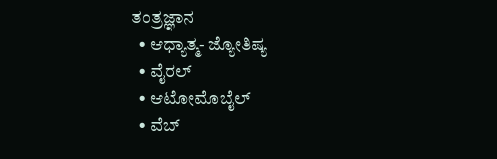ತಂತ್ರಜ್ಞಾನ
  • ಆಧ್ಯಾತ್ಮ- ಜ್ಯೋತಿಷ್ಯ
  • ವೈರಲ್
  • ಆಟೋಮೊಬೈಲ್
  • ವೆಬ್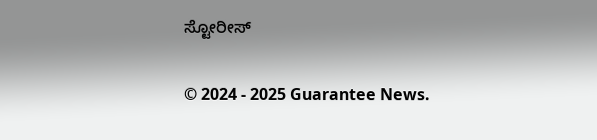ಸ್ಟೋರೀಸ್

© 2024 - 2025 Guarantee News.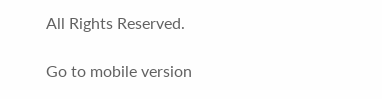All Rights Reserved.

Go to mobile version